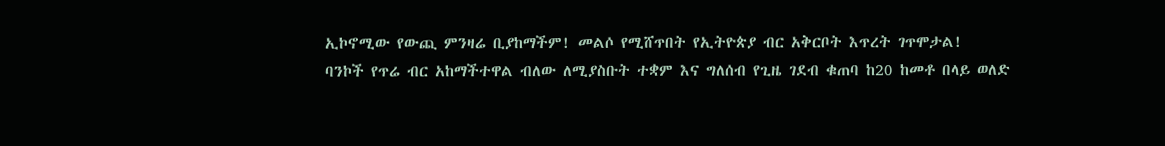ኢኮኖሚው የውጪ ምንዛሬ ቢያከማችም! መልሶ የሚሸጥበት የኢትዮጵያ ብር አቅርቦት እጥረት ገጥሞታል!
ባንኮች የጥሬ ብር አከማችተዋል ብለው ለሚያስቡት ተቋም እና ግለሰብ የጊዜ ገደብ ቁጠባ ከ20 ከመቶ በላይ ወለድ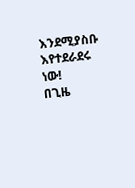እንደሚያስቡ እየተደራደሩ ነው!
በጊዜ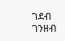ገደብ ገንዘብ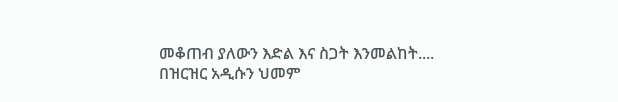መቆጠብ ያለውን እድል እና ስጋት እንመልከት....
በዝርዝር አዲሱን ህመም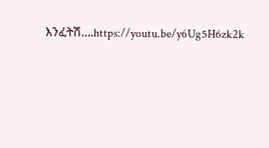እንፈትሽ....https://youtu.be/y6Ug5H6zk2k